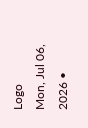Logo
Mon, Jul 06, 2026 •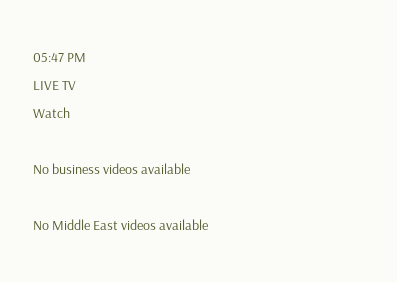05:47 PM
LIVE TV
Watch

No business videos available

No Middle East videos available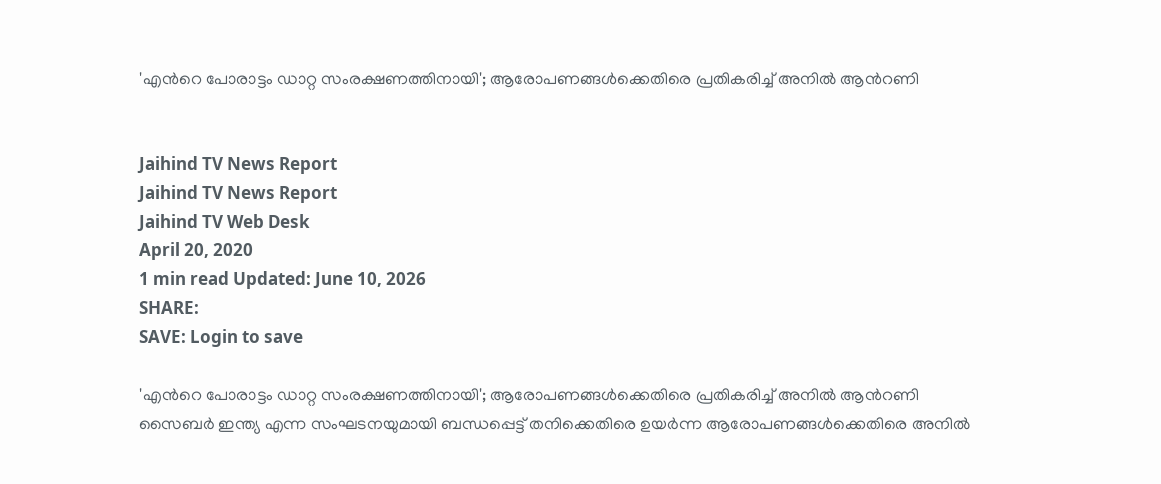'എന്‍റെ പോരാട്ടം ഡാറ്റ സംരക്ഷണത്തിനായി'; ആരോപണങ്ങള്‍ക്കെതിരെ പ്രതികരിച്ച് അനില്‍ ആന്‍റണി


Jaihind TV News Report
Jaihind TV News Report
Jaihind TV Web Desk
April 20, 2020
1 min read Updated: June 10, 2026
SHARE:
SAVE: Login to save

'എന്‍റെ പോരാട്ടം ഡാറ്റ സംരക്ഷണത്തിനായി'; ആരോപണങ്ങള്‍ക്കെതിരെ പ്രതികരിച്ച് അനില്‍ ആന്‍റണി
സൈബര്‍ ഇന്ത്യ എന്ന സംഘടനയുമായി ബന്ധപ്പെട്ട് തനിക്കെതിരെ ഉയര്‍ന്ന ആരോപണങ്ങള്‍ക്കെതിരെ അനില്‍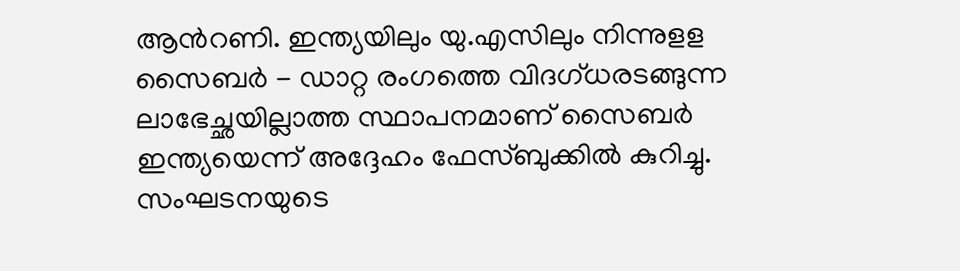ആന്‍റണി. ഇന്ത്യയിലും യു.എസിലും നിന്നുളള സൈബർ - ഡാറ്റ രംഗത്തെ വിദഗ്ധരടങ്ങുന്ന ലാഭേച്ഛയില്ലാത്ത സ്ഥാപനമാണ് സൈബർ ഇന്ത്യയെന്ന് അദ്ദേഹം ഫേസ്ബുക്കില്‍ കുറിച്ചു. സംഘടനയുടെ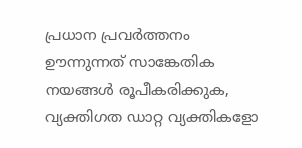പ്രധാന പ്രവർത്തനം ഊന്നുന്നത് സാങ്കേതിക നയങ്ങൾ രൂപീകരിക്കുക, വ്യക്തിഗത ഡാറ്റ വ്യക്തികളോ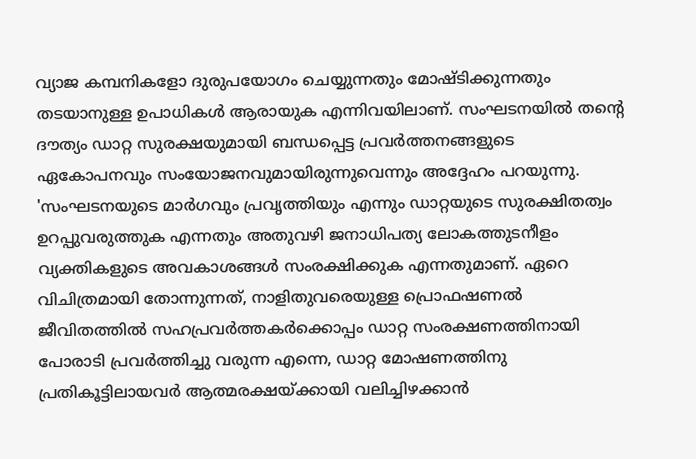വ്യാജ കമ്പനികളോ ദുരുപയോഗം ചെയ്യുന്നതും മോഷ്ടിക്കുന്നതും തടയാനുള്ള ഉപാധികൾ ആരായുക എന്നിവയിലാണ്. സംഘടനയിൽ തന്‍റെ ദൗത്യം ഡാറ്റ സുരക്ഷയുമായി ബന്ധപ്പെട്ട പ്രവർത്തനങ്ങളുടെ ഏകോപനവും സംയോജനവുമായിരുന്നുവെന്നും അദ്ദേഹം പറയുന്നു. 'സംഘടനയുടെ മാർഗവും പ്രവൃത്തിയും എന്നും ഡാറ്റയുടെ സുരക്ഷിതത്വം ഉറപ്പുവരുത്തുക എന്നതും അതുവഴി ജനാധിപത്യ ലോകത്തുടനീളം വ്യക്തികളുടെ അവകാശങ്ങൾ സംരക്ഷിക്കുക എന്നതുമാണ്. ഏറെ വിചിത്രമായി തോന്നുന്നത്, നാളിതുവരെയുള്ള പ്രൊഫഷണൽ ജീവിതത്തിൽ സഹപ്രവർത്തകർക്കൊപ്പം ഡാറ്റ സംരക്ഷണത്തിനായി പോരാടി പ്രവർത്തിച്ചു വരുന്ന എന്നെ, ഡാറ്റ മോഷണത്തിനു പ്രതികൂട്ടിലായവർ ആത്മരക്ഷയ്ക്കായി വലിച്ചിഴക്കാൻ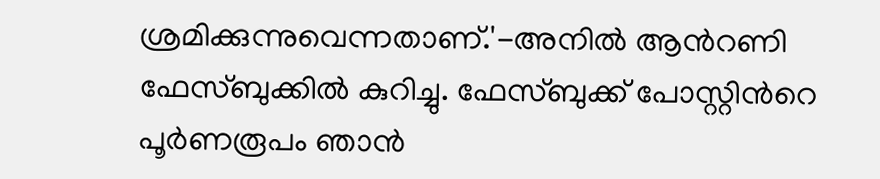ശ്രമിക്കുന്നുവെന്നതാണ്.'-അനില്‍ ആന്‍റണി ഫേസ്ബുക്കില്‍ കുറിച്ചു. ഫേസ്ബുക്ക് പോസ്റ്റിന്‍റെ പൂര്‍ണരൂപം ഞാൻ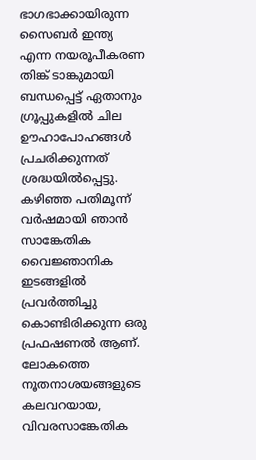ഭാഗഭാക്കായിരുന്ന സൈബർ ഇന്ത്യ എന്ന നയരൂപീകരണ തിങ്ക് ടാങ്കുമായി ബന്ധപ്പെട്ട് ഏതാനും ഗ്രൂപ്പുകളിൽ ചില ഊഹാപോഹങ്ങൾ പ്രചരിക്കുന്നത് ശ്രദ്ധയിൽപ്പെട്ടു.
കഴിഞ്ഞ പതിമൂന്ന് വർഷമായി ഞാൻ സാങ്കേതിക വൈജ്ഞാനിക ഇടങ്ങളിൽ പ്രവർത്തിച്ചു കൊണ്ടിരിക്കുന്ന ഒരു പ്രഫഷണൽ ആണ്. ലോകത്തെ നൂതനാശയങ്ങളുടെ കലവറയായ, വിവരസാങ്കേതിക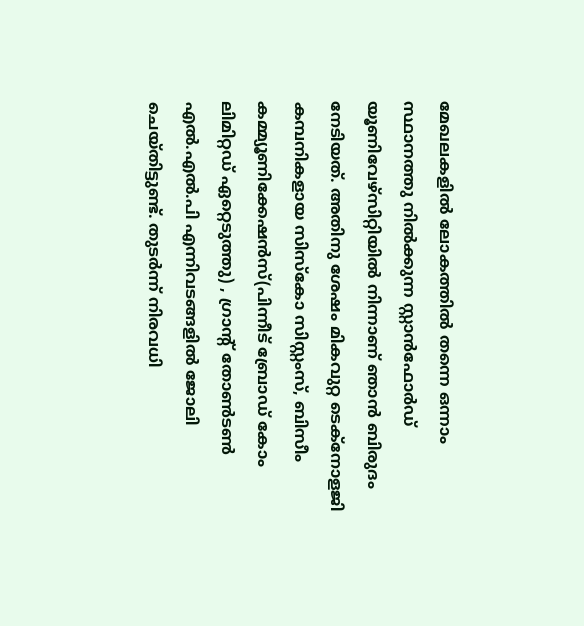മേഖലകളിൽ ലോകത്തിൽ തന്നെ ഒന്നാം സ്ഥാനത്തു നിൽക്കുന്ന സ്റ്റാൻഫോർഡ് യൂണിവേഴ്സിറ്റിയിൽ നിന്നാണ് ഞാൻ ബിരുദം നേടിയത്. അതിനു ശേഷം മികവുറ്റ ടെക്നോളജി കമ്പനികളായ സിസ്കോ സിസ്റ്റംസ്, ബിസീം കമ്മ്യൂണിക്കേഷൻസ്(പിന്നീട് ബ്രോഡ് കോം ലിമിറ്റഡ് ഏറ്റെടുത്തു) , ഗ്രാന്റ് തോൺടൺ എൽ.എൽ.പി എന്നിവടങ്ങളിൽ ജോലി ചെയ്തിട്ടുണ്ട്. തുടർന്ന് നിരവധി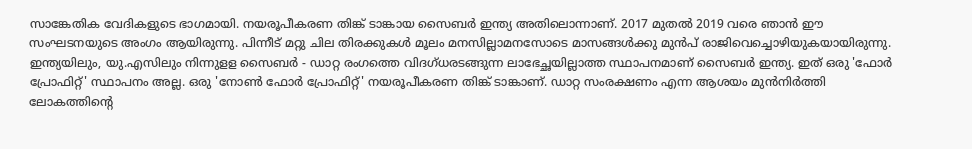സാങ്കേതിക വേദികളുടെ ഭാഗമായി. നയരൂപീകരണ തിങ്ക് ടാങ്കായ സൈബർ ഇന്ത്യ അതിലൊന്നാണ്. 2017 മുതൽ 2019 വരെ ഞാൻ ഈ സംഘടനയുടെ അംഗം ആയിരുന്നു. പിന്നീട് മറ്റു ചില തിരക്കുകൾ മൂലം മനസില്ലാമനസോടെ മാസങ്ങൾക്കു മുൻപ് രാജിവെച്ചൊഴിയുകയായിരുന്നു. ഇന്ത്യയിലും, യു.എസിലും നിന്നുളള സൈബർ - ഡാറ്റ രംഗത്തെ വിദഗ്ധരടങ്ങുന്ന ലാഭേച്ഛയില്ലാത്ത സ്ഥാപനമാണ് സൈബർ ഇന്ത്യ. ഇത് ഒരു 'ഫോർ പ്രോഫിറ്റ്' സ്ഥാപനം അല്ല. ഒരു 'നോൺ ഫോർ പ്രോഫിറ്റ്' നയരൂപീകരണ തിങ്ക് ടാങ്കാണ്. ഡാറ്റ സംരക്ഷണം എന്ന ആശയം മുൻനിർത്തി ലോകത്തിന്റെ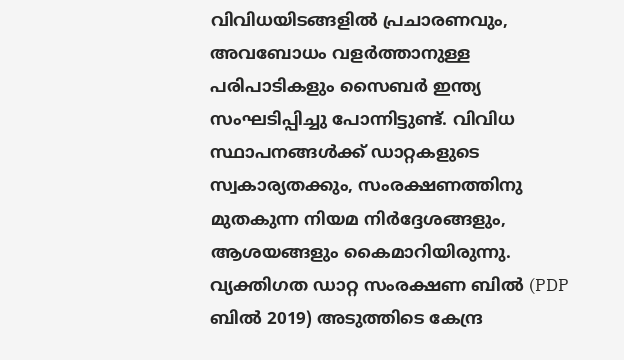വിവിധയിടങ്ങളിൽ പ്രചാരണവും, അവബോധം വളർത്താനുള്ള പരിപാടികളും സൈബർ ഇന്ത്യ സംഘടിപ്പിച്ചു പോന്നിട്ടുണ്ട്. വിവിധ സ്ഥാപനങ്ങൾക്ക് ഡാറ്റകളുടെ സ്വകാര്യതക്കും, സംരക്ഷണത്തിനു മുതകുന്ന നിയമ നിർദ്ദേശങ്ങളും, ആശയങ്ങളും കൈമാറിയിരുന്നു. വ്യക്തിഗത ഡാറ്റ സംരക്ഷണ ബിൽ (PDP ബിൽ 2019) അടുത്തിടെ കേന്ദ്ര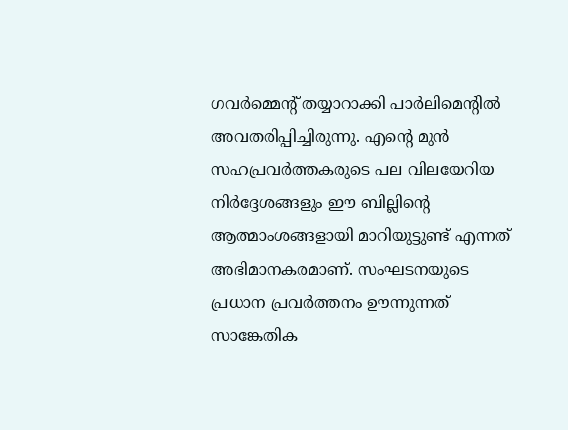ഗവർമ്മെന്റ് തയ്യാറാക്കി പാർലിമെന്റിൽ അവതരിപ്പിച്ചിരുന്നു. എന്റെ മുൻ സഹപ്രവർത്തകരുടെ പല വിലയേറിയ നിർദ്ദേശങ്ങളും ഈ ബില്ലിന്റെ ആത്മാംശങ്ങളായി മാറിയുട്ടുണ്ട് എന്നത് അഭിമാനകരമാണ്. സംഘടനയുടെ പ്രധാന പ്രവർത്തനം ഊന്നുന്നത് സാങ്കേതിക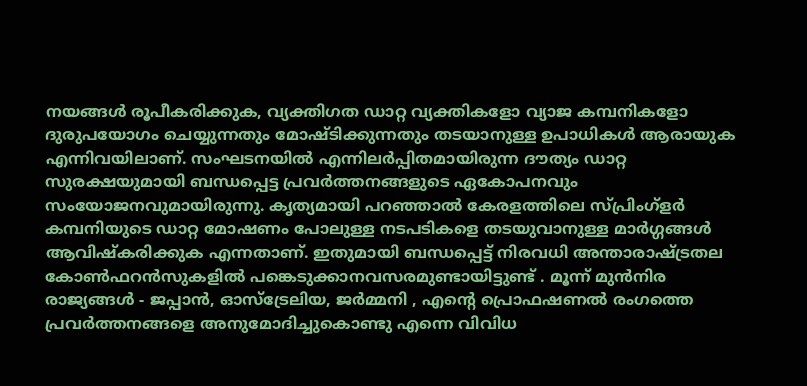നയങ്ങൾ രൂപീകരിക്കുക, വ്യക്തിഗത ഡാറ്റ വ്യക്തികളോ വ്യാജ കമ്പനികളോ ദുരുപയോഗം ചെയ്യുന്നതും മോഷ്ടിക്കുന്നതും തടയാനുള്ള ഉപാധികൾ ആരായുക എന്നിവയിലാണ്. സംഘടനയിൽ എന്നിലർപ്പിതമായിരുന്ന ദൗത്യം ഡാറ്റ സുരക്ഷയുമായി ബന്ധപ്പെട്ട പ്രവർത്തനങ്ങളുടെ ഏകോപനവും സംയോജനവുമായിരുന്നു. കൃത്യമായി പറഞ്ഞാൽ കേരളത്തിലെ സ്പ്രിംഗ്ളർ കമ്പനിയുടെ ഡാറ്റ മോഷണം പോലുള്ള നടപടികളെ തടയുവാനുള്ള മാർഗ്ഗങ്ങൾ ആവിഷ്കരിക്കുക എന്നതാണ്. ഇതുമായി ബന്ധപ്പെട്ട് നിരവധി അന്താരാഷ്ട്രതല കോൺഫറൻസുകളിൽ പങ്കെടുക്കാനവസരമുണ്ടായിട്ടുണ്ട് . മൂന്ന് മുൻനിര രാജ്യങ്ങൾ - ജപ്പാൻ, ഓസ്ട്രേലിയ, ജർമ്മനി , എന്റെ പ്രൊഫഷണൽ രംഗത്തെ പ്രവർത്തനങ്ങളെ അനുമോദിച്ചുകൊണ്ടു എന്നെ വിവിധ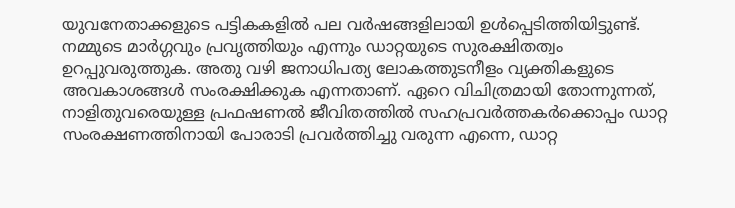യുവനേതാക്കളുടെ പട്ടികകളിൽ പല വർഷങ്ങളിലായി ഉൾപ്പെടിത്തിയിട്ടുണ്ട്. നമ്മുടെ മാർഗ്ഗവും പ്രവൃത്തിയും എന്നും ഡാറ്റയുടെ സുരക്ഷിതത്വം ഉറപ്പുവരുത്തുക. അതു വഴി ജനാധിപത്യ ലോകത്തുടനീളം വ്യക്തികളുടെ അവകാശങ്ങൾ സംരക്ഷിക്കുക എന്നതാണ്. ഏറെ വിചിത്രമായി തോന്നുന്നത്, നാളിതുവരെയുള്ള പ്രഫഷണൽ ജീവിതത്തിൽ സഹപ്രവർത്തകർക്കൊപ്പം ഡാറ്റ സംരക്ഷണത്തിനായി പോരാടി പ്രവർത്തിച്ചു വരുന്ന എന്നെ, ഡാറ്റ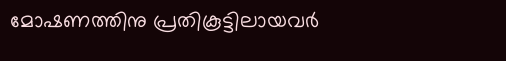മോഷണത്തിനു പ്രതികൂട്ടിലായവർ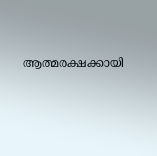ആത്മരക്ഷക്കായി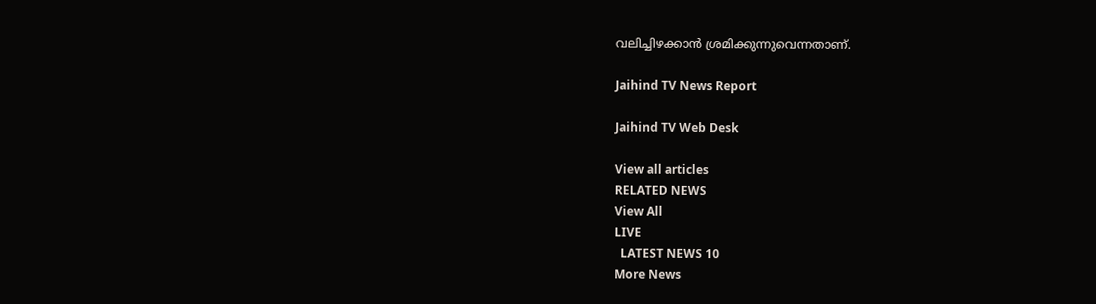വലിച്ചിഴക്കാൻ ശ്രമിക്കുന്നുവെന്നതാണ്.

Jaihind TV News Report

Jaihind TV Web Desk

View all articles
RELATED NEWS
View All
LIVE
  LATEST NEWS 10
More News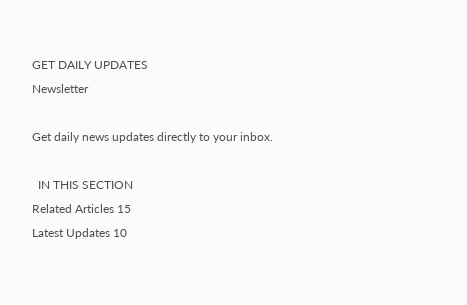GET DAILY UPDATES
Newsletter

Get daily news updates directly to your inbox.

  IN THIS SECTION
Related Articles 15
Latest Updates 10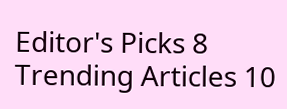Editor's Picks 8
Trending Articles 10